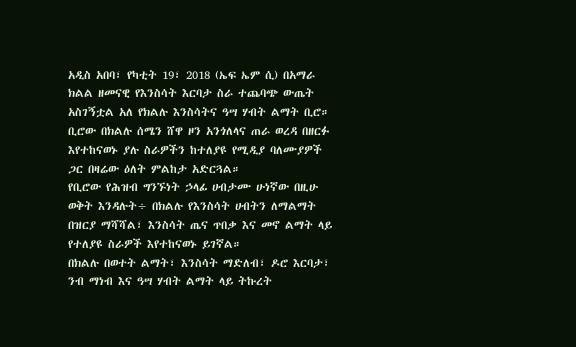አዲስ አበባ፣ የካቲት 19፣ 2018 (ኤፍ ኤም ሲ) በአማራ ክልል ዘመናዊ የእንስሳት እርባታ ስራ ተጨባጭ ውጤት አስገኝቷል አለ የክልሉ እንስሳትና ዓሣ ሃብት ልማት ቢሮ።
ቢሮው በክልሉ ሰሜን ሸዋ ዞን አንጎለላና ጠራ ወረዳ በዘርፉ እየተከናወኑ ያሉ ስራዎችን ከተለያዩ የሚዲያ ባለሙያዎች ጋር በዛሬው ዕለት ምልከታ አድርጓል።
የቢሮው የሕዝብ ግንኙነት ኃላፊ ሀብታሙ ሁነኛው በዚሁ ወቅት እንዳሉት÷ በክልሉ የእንስሳት ሀብትን ለማልማት በዝርያ ማሻሻል፣ እንስሳት ጤና ጥበቃ እና መኖ ልማት ላይ የተለያዩ ስራዎች እየተከናወኑ ይገኛል።
በክልሉ በወተት ልማት፣ እንስሳት ማድለብ፣ ዶሮ እርባታ፣ ንብ ማነብ እና ዓሣ ሃብት ልማት ላይ ትኩረት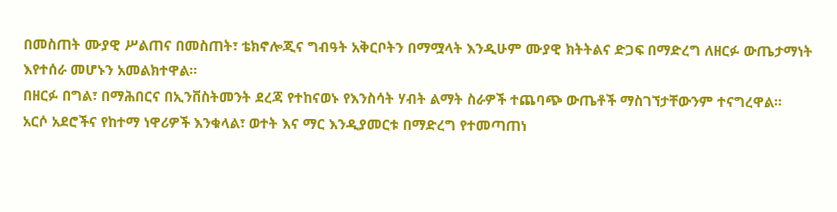በመስጠት ሙያዊ ሥልጠና በመስጠት፣ ቴክኖሎጂና ግብዓት አቅርቦትን በማሟላት እንዲሁም ሙያዊ ክትትልና ድጋፍ በማድረግ ለዘርፉ ውጤታማነት እየተሰራ መሆኑን አመልክተዋል።
በዘርፉ በግል፣ በማሕበርና በኢንቨስትመንት ደረጃ የተከናወኑ የእንስሳት ሃብት ልማት ስራዎች ተጨባጭ ውጤቶች ማስገኘታቸውንም ተናግረዋል።
አርሶ አደሮችና የከተማ ነዋሪዎች እንቁላል፣ ወተት እና ማር እንዲያመርቱ በማድረግ የተመጣጠነ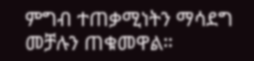ምግብ ተጠቃሚነትን ማሳደግ መቻሉን ጠቁመዋል።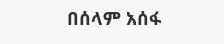በሰላም አሰፋ